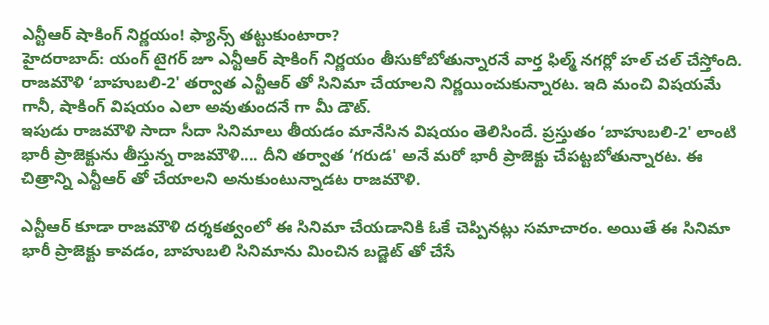ఎన్టీఆర్ షాకింగ్ నిర్ణయం! ఫ్యాన్స్ తట్టుకుంటారా?
హైదరాబాద్: యంగ్ టైగర్ జూ ఎన్టీఆర్ షాకింగ్ నిర్ణయం తీసుకోబోతున్నారనే వార్త ఫిల్మ్ నగర్లో హల్ చల్ చేస్తోంది. రాజమౌళి ‘బాహుబలి-2' తర్వాత ఎన్టీఆర్ తో సినిమా చేయాలని నిర్ణయించుకున్నారట. ఇది మంచి విషయమే గానీ, షాకింగ్ విషయం ఎలా అవుతుందనే గా మీ డౌట్.
ఇపుడు రాజమౌళి సాదా సీదా సినిమాలు తీయడం మానేసిన విషయం తెలిసిందే. ప్రస్తుతం ‘బాహుబలి-2' లాంటి భారీ ప్రాజెక్టును తీస్తున్న రాజమౌళి.... దీని తర్వాత ‘గరుడ' అనే మరో భారీ ప్రాజెక్టు చేపట్టబోతున్నారట. ఈ చిత్రాన్ని ఎన్టీఆర్ తో చేయాలని అనుకుంటున్నాడట రాజమౌళి.

ఎన్టీఆర్ కూడా రాజమౌళి దర్శకత్వంలో ఈ సినిమా చేయడానికి ఓకే చెప్పినట్లు సమాచారం. అయితే ఈ సినిమా భారీ ప్రాజెక్టు కావడం, బాహుబలి సినిమాను మించిన బడ్జెట్ తో చేసే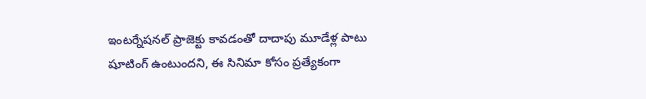ఇంటర్నేషనల్ ప్రాజెక్టు కావడంతో దాదాపు మూడేళ్ల పాటు షూటింగ్ ఉంటుందని, ఈ సినిమా కోసం ప్రత్యేకంగా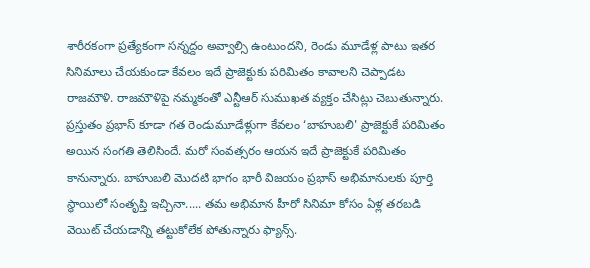శారీరకంగా ప్రత్యేకంగా సన్నద్దం అవ్వాల్సి ఉంటుందని, రెండు మూడేళ్ల పాటు ఇతర సినిమాలు చేయకుండా కేవలం ఇదే ప్రాజెక్టుకు పరిమితం కావాలని చెప్పాడట రాజమౌళి. రాజమౌళిపై నమ్మకంతో ఎన్టీఆర్ సుముఖత వ్యక్తం చేసిట్లు చెబుతున్నారు.
ప్రస్తుతం ప్రభాస్ కూడా గత రెండుమూడేళ్లుగా కేవలం ‘బాహుబలి' ప్రాజెక్టుకే పరిమితం అయిన సంగతి తెలిసిందే. మరో సంవత్సరం ఆయన ఇదే ప్రాజెక్టుకే పరిమితం కానున్నారు. బాహుబలి మొదటి భాగం భారీ విజయం ప్రభాస్ అభిమానులకు పూర్తి స్థాయిలో సంతృప్తి ఇచ్చినా..... తమ అభిమాన హీరో సినిమా కోసం ఏళ్ల తరబడి వెయిట్ చేయడాన్ని తట్టుకోలేక పోతున్నారు ఫ్యాన్స్.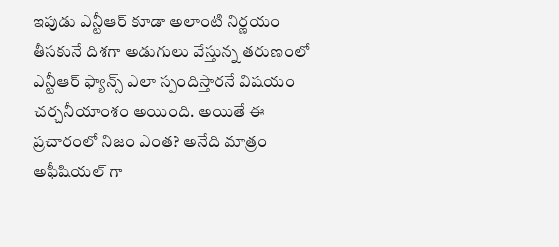ఇపుడు ఎన్టీఆర్ కూడా అలాంటి నిర్ణయం తీసకునే దిశగా అడుగులు వేస్తున్న తరుణంలో ఎన్టీఆర్ ఫ్యాన్స్ ఎలా స్పందిస్తారనే విషయం చర్చనీయాంశం అయింది. అయితే ఈ ప్రచారంలో నిజం ఎంత? అనేది మాత్రం అఫీషియల్ గా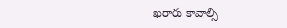ఖరారు కావాల్సి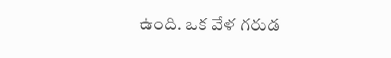ఉంది. ఒక వేళ గరుడ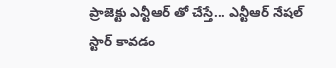ప్రాజెక్టు ఎన్టీఆర్ తో చేస్తే... ఎన్టీఆర్ నేషల్ స్టార్ కావడం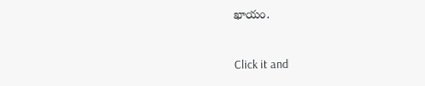ఖాయం.


Click it and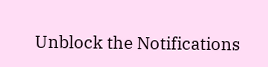Unblock the Notifications